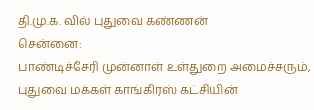தி.மு.க. வில் புதுவை கண்ணன்
சென்னை:
பாண்டிச்சேரி முன்னாள் உள்துறை அமைச்சரும், புதுவை மக்கள் காங்கிரஸ் கட்சியின்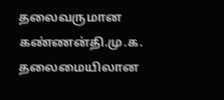தலைவருமான கண்ணன்தி.மு.க. தலைமையிலான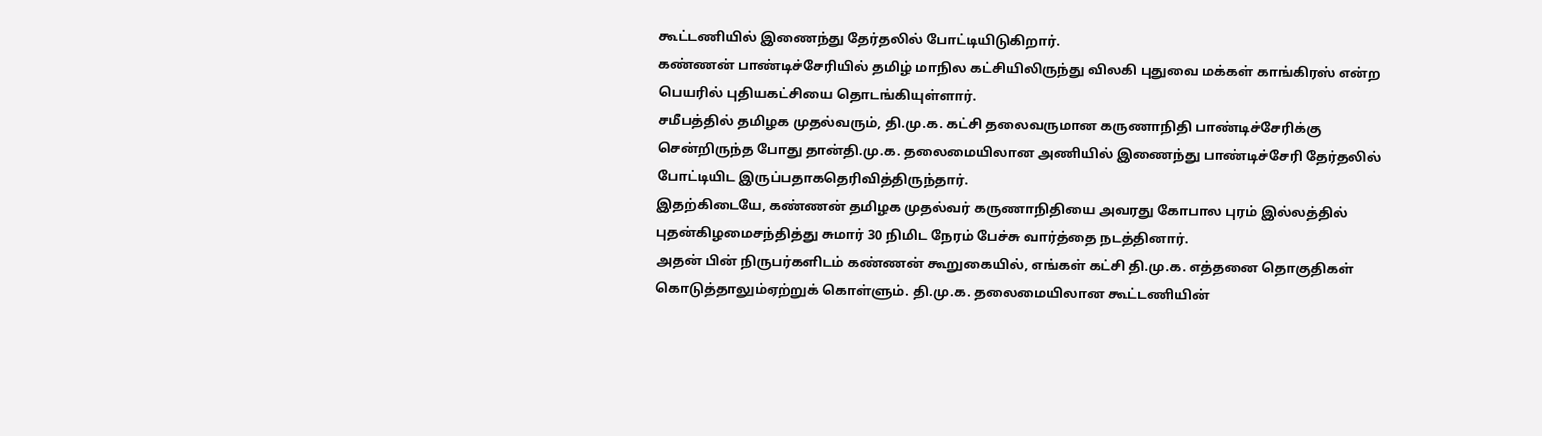கூட்டணியில் இணைந்து தேர்தலில் போட்டியிடுகிறார்.
கண்ணன் பாண்டிச்சேரியில் தமிழ் மாநில கட்சியிலிருந்து விலகி புதுவை மக்கள் காங்கிரஸ் என்ற பெயரில் புதியகட்சியை தொடங்கியுள்ளார்.
சமீபத்தில் தமிழக முதல்வரும், தி.மு.க. கட்சி தலைவருமான கருணாநிதி பாண்டிச்சேரிக்கு சென்றிருந்த போது தான்தி.மு.க. தலைமையிலான அணியில் இணைந்து பாண்டிச்சேரி தேர்தலில் போட்டியிட இருப்பதாகதெரிவித்திருந்தார்.
இதற்கிடையே, கண்ணன் தமிழக முதல்வர் கருணாநிதியை அவரது கோபால புரம் இல்லத்தில் புதன்கிழமைசந்தித்து சுமார் 30 நிமிட நேரம் பேச்சு வார்த்தை நடத்தினார்.
அதன் பின் நிருபர்களிடம் கண்ணன் கூறுகையில், எங்கள் கட்சி தி.மு.க. எத்தனை தொகுதிகள் கொடுத்தாலும்ஏற்றுக் கொள்ளும். தி.மு.க. தலைமையிலான கூட்டணியின்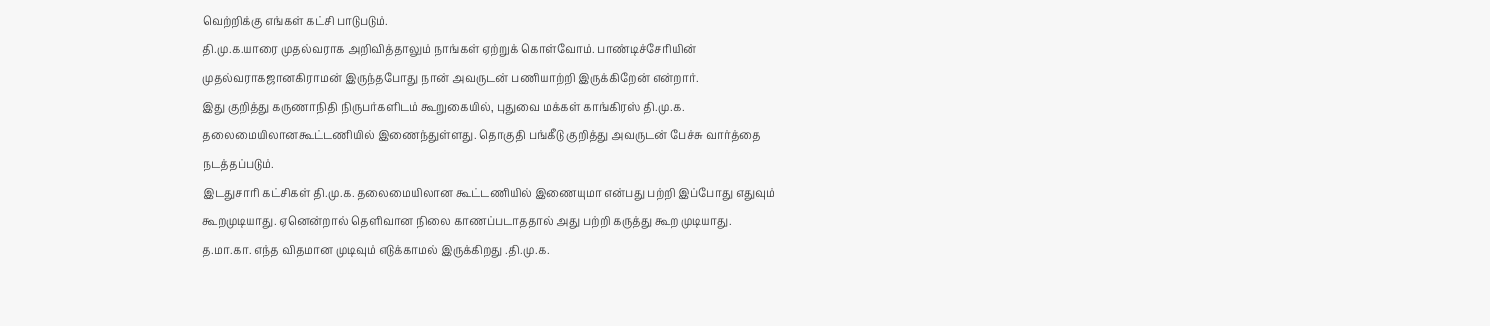வெற்றிக்கு எங்கள் கட்சி பாடுபடும்.
தி.மு.க.யாரை முதல்வராக அறிவித்தாலும் நாங்கள் ஏற்றுக் கொள்வோம். பாண்டிச்சேரியின் முதல்வராகஜானகிராமன் இருந்தபோது நான் அவருடன் பணியாற்றி இருக்கிறேன் என்றார்.
இது குறித்து கருணாநிதி நிருபர்களிடம் கூறுகையில், புதுவை மக்கள் காங்கிரஸ் தி.மு.க. தலைமையிலானகூட்டணியில் இணைந்துள்ளது. தொகுதி பங்கீடு குறித்து அவருடன் பேச்சு வார்த்தை நடத்தப்படும்.
இடதுசாரி கட்சிகள் தி.மு.க. தலைமையிலான கூட்டணியில் இணையுமா என்பது பற்றி இப்போது எதுவும் கூறமுடியாது. ஏனென்றால் தெளிவான நிலை காணப்படாததால் அது பற்றி கருத்து கூற முடியாது.
த.மா.கா. எந்த விதமான முடிவும் எடுக்காமல் இருக்கிறது .தி.மு.க.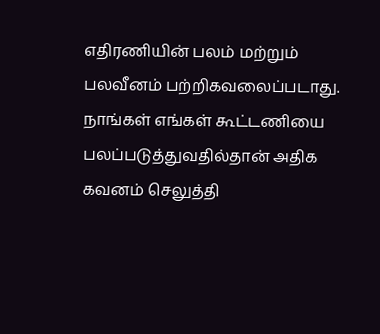எதிரணியின் பலம் மற்றும் பலவீனம் பற்றிகவலைப்படாது. நாங்கள் எங்கள் கூட்டணியை பலப்படுத்துவதில்தான் அதிக கவனம் செலுத்தி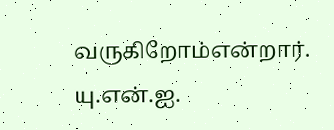வருகிறோம்என்றார்.
யு.என்.ஐ.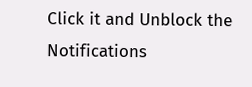Click it and Unblock the Notifications